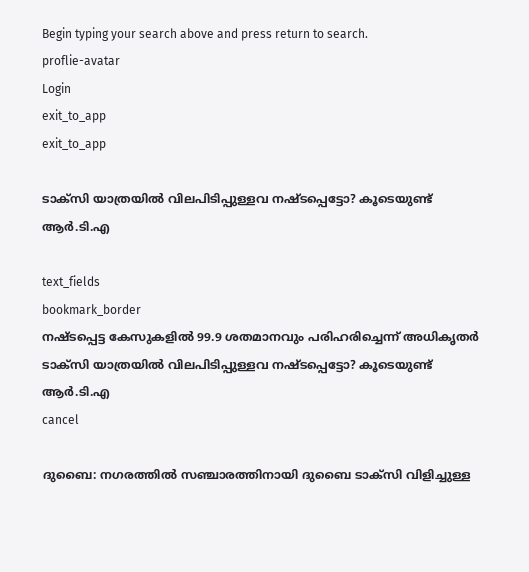Begin typing your search above and press return to search.
proflie-avatar
Login
exit_to_app
exit_to_app

ടാക്സി യാത്രയിൽ വിലപിടിപ്പുള്ളവ നഷ്ടപ്പെട്ടോ? കൂടെയുണ്ട് ആർ.ടി.എ

text_fields
bookmark_border
നഷ്ടപ്പെട്ട കേസുകളിൽ 99.9 ശതമാനവും പരിഹരിച്ചെന്ന് അധികൃതർ
ടാക്സി യാത്രയിൽ വിലപിടിപ്പുള്ളവ നഷ്ടപ്പെട്ടോ? കൂടെയുണ്ട് ആർ.ടി.എ
cancel

ദുബൈ: നഗരത്തിൽ സഞ്ചാരത്തിനായി ദുബൈ ടാക്സി വിളിച്ചുള്ള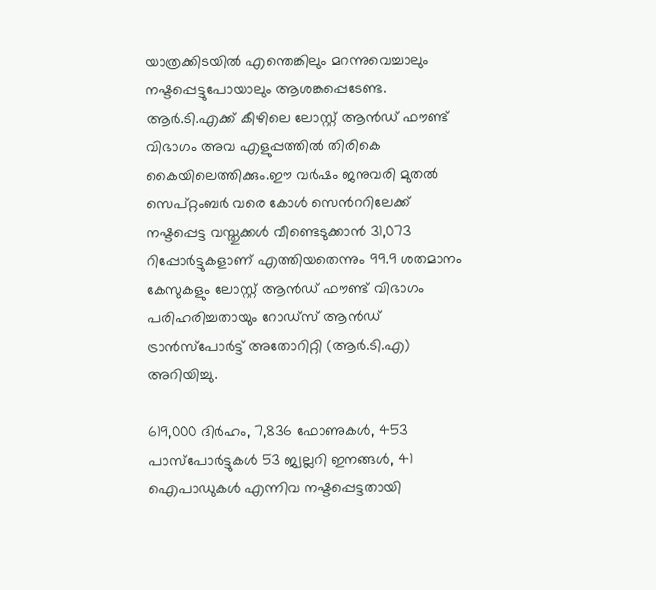യാത്രക്കിടയിൽ എന്തെങ്കിലും മറന്നുവെച്ചാലും നഷ്ടപ്പെട്ടുപോയാലും ആശങ്കപ്പെടേണ്ട. ആർ.ടി.എക്ക് കീഴിലെ ലോസ്റ്റ് ആൻഡ് ഫൗണ്ട് വിഭാഗം അവ എളുപ്പത്തിൽ തിരികെ കൈയിലെത്തിക്കും.ഈ വർഷം ജനുവരി മുതൽ സെപ്റ്റംബർ വരെ കോൾ സെൻററിലേക്ക് നഷ്ടപ്പെട്ട വസ്തുക്കൾ വീണ്ടെടുക്കാൻ 31,073 റിപ്പോർട്ടുകളാണ് എത്തിയതെന്നും 99.9 ശതമാനം കേസുകളും ലോസ്റ്റ് ആൻഡ് ഫൗണ്ട് വിഭാഗം പരിഹരിച്ചതായും റോഡ്സ് ആൻഡ് ട്രാൻസ്പോർട്ട് അതോറിറ്റി (ആർ‌.ടി.എ) അറിയിച്ചു.

619,000 ദിർഹം, 7,836 ഫോണുകൾ, 453 പാസ്‌പോർട്ടുകൾ 53 ജ്വല്ലറി ഇനങ്ങൾ, 41 ഐപാഡുകൾ എന്നിവ നഷ്ടപ്പെട്ടതായി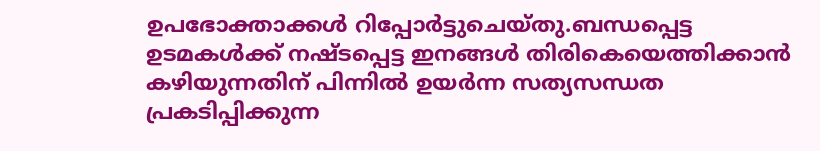ഉപഭോക്താക്കൾ റിപ്പോർട്ടുചെയ്‌തു.ബന്ധപ്പെട്ട ഉടമകൾക്ക് നഷ്ടപ്പെട്ട ഇനങ്ങൾ തിരികെയെത്തിക്കാൻ കഴിയുന്നതിന് പിന്നിൽ ഉയർന്ന സത്യസന്ധത പ്രകടിപ്പിക്കുന്ന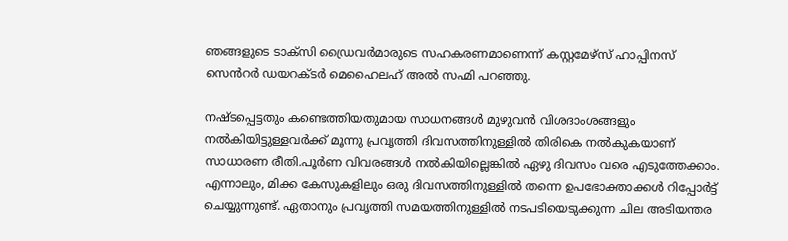ഞങ്ങളുടെ ടാക്സി ഡ്രൈവർമാരുടെ സഹകരണമാണെന്ന് കസ്റ്റമേഴ്സ് ഹാപ്പിനസ് സെൻറർ ഡയറക്ടർ മെഹൈലഹ് അൽ സഹ്മി പറഞ്ഞു.

നഷ്ടപ്പെട്ടതും കണ്ടെത്തിയതുമായ സാധനങ്ങൾ മുഴുവൻ വിശദാംശങ്ങളും നൽകിയിട്ടുള്ളവർക്ക് മൂന്നു പ്രവൃത്തി ദിവസത്തിനുള്ളിൽ തിരികെ നൽകുകയാണ് സാധാരണ രീതി.പൂർണ വിവരങ്ങൾ നൽകിയില്ലെങ്കിൽ ഏഴു ദിവസം വരെ എടുത്തേക്കാം. എന്നാലും, മിക്ക കേസുകളിലും ഒരു ദിവസത്തിനുള്ളിൽ തന്നെ ഉപഭോക്താക്കൾ റിപ്പോർട്ട് ചെയ്യുന്നുണ്ട്. ഏതാനും പ്രവൃത്തി സമയത്തിനുള്ളിൽ നടപടിയെടുക്കുന്ന ചില അടിയന്തര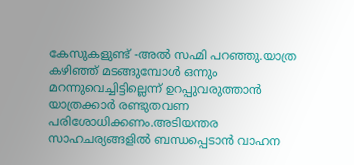കേസുകളുണ്ട് -അൽ സഹ്മി പറഞ്ഞു.യാത്ര കഴിഞ്ഞ് മടങ്ങുമ്പോൾ ഒന്നും മറന്നുവെച്ചിട്ടില്ലെന്ന് ഉറപ്പുവരുത്താൻ യാത്രക്കാർ രണ്ടുതവണ പരിശോധിക്കണം.അടിയന്തര സാഹചര്യങ്ങളിൽ ബന്ധപ്പെടാൻ വാഹന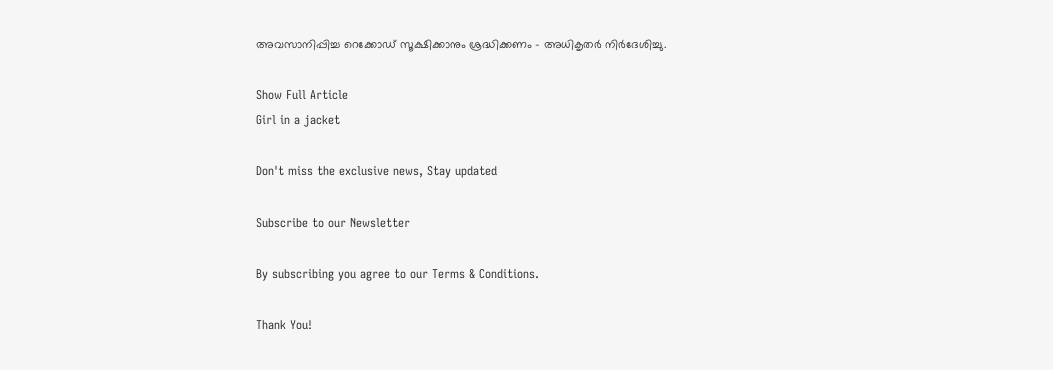അവസാനിപ്പിച്ച റെക്കോഡ് സൂക്ഷിക്കാനും ശ്രദ്ധിക്കണം - അധികൃതർ നിർദേശിച്ചു.

Show Full Article
Girl in a jacket

Don't miss the exclusive news, Stay updated

Subscribe to our Newsletter

By subscribing you agree to our Terms & Conditions.

Thank You!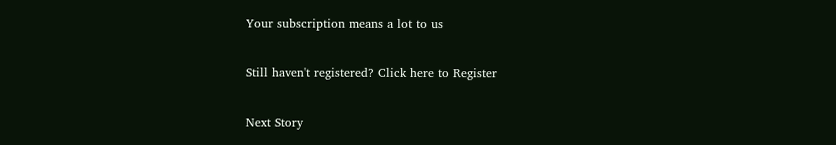Your subscription means a lot to us

Still haven't registered? Click here to Register

Next Story